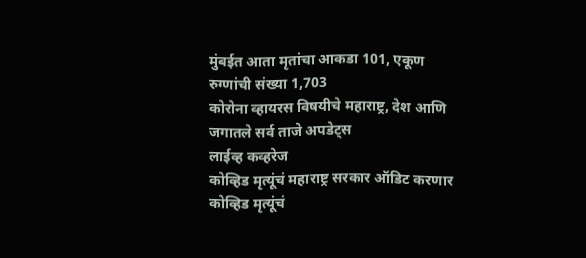मुंबईत आता मृतांचा आकडा 101, एकूण रुग्णांची संख्या 1,703
कोरोना व्हायरस विषयीचे महाराष्ट्र, देश आणि जगातले सर्व ताजे अपडेट्स
लाईव्ह कव्हरेज
कोव्हिड मृत्यूंचं महाराष्ट्र सरकार ऑडिट करणार
कोव्हिड मृत्यूंचं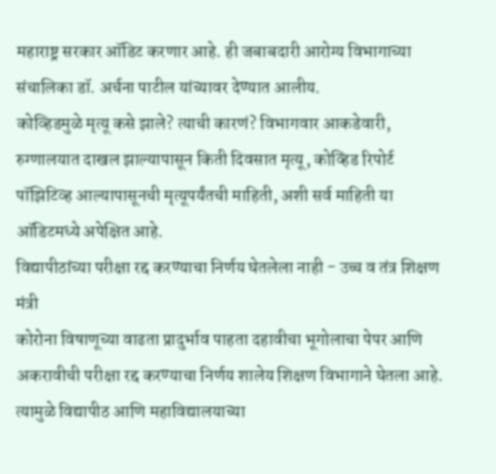महाराष्ट्र सरकार ऑडिट करणार आहे. ही जबाबदारी आरोग्य विभागाच्या संचालिका डॉ. अर्चना पाटील यांच्यावर देण्यात आलीय.
कोव्हिडमुळे मृत्यू कसे झाले? त्याची कारणं? विभागवार आकडेवारी, रुग्णालयात दाखल झाल्यापासून किती दिवसात मृत्यू, कोव्हिड रिपोर्ट पॉझिटिव्ह आल्यापासूनची मृत्यूपर्यंतची माहिती, अशी सर्व माहिती या ऑडिटमध्ये अपेक्षित आहे.
विद्यापीठांच्या परीक्षा रद्द करण्याचा निर्णय घेतलेला नाही - उच्च व तंत्र शिक्षण मंत्री
कोरोना विषाणूच्या वाढता प्रादुर्भाव पाहता दहावीचा भूगोलाचा पेपर आणि अकरावीची परीक्षा रद्द करण्याचा निर्णय शालेय शिक्षण विभागाने घेतला आहे. त्यामुळे विद्यापीठ आणि महाविद्यालयाच्या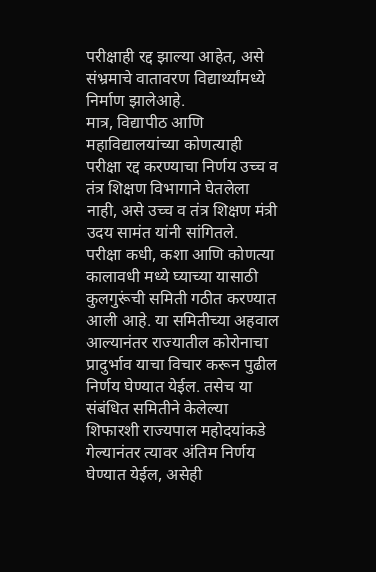परीक्षाही रद्द झाल्या आहेत, असे संभ्रमाचे वातावरण विद्यार्थ्यांमध्ये निर्माण झालेआहे.
मात्र, विद्यापीठ आणि महाविद्यालयांच्या कोणत्याही परीक्षा रद्द करण्याचा निर्णय उच्च व तंत्र शिक्षण विभागाने घेतलेला नाही, असे उच्च व तंत्र शिक्षण मंत्री उदय सामंत यांनी सांगितले.
परीक्षा कधी, कशा आणि कोणत्या कालावधी मध्ये घ्याच्या यासाठी कुलगुरूंची समिती गठीत करण्यात आली आहे. या समितीच्या अहवाल आल्यानंतर राज्यातील कोरोनाचा प्रादुर्भाव याचा विचार करून पुढील निर्णय घेण्यात येईल. तसेच या संबंधित समितीने केलेल्या शिफारशी राज्यपाल महोदयांकडे गेल्यानंतर त्यावर अंतिम निर्णय घेण्यात येईल, असेही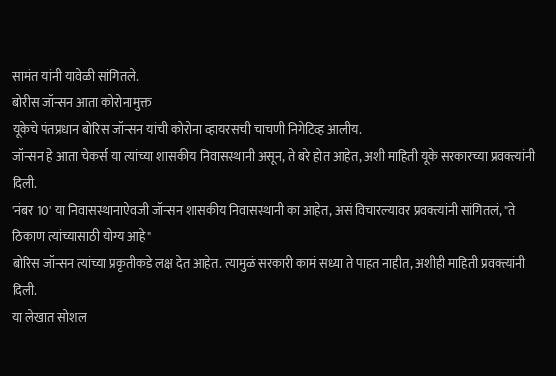सामंत यांनी यावेळी सांगितले.
बोरीस जॉन्सन आता कोरोनामुक्त
यूकेचे पंतप्रधान बोरिस जॉन्सन यांची कोरोना व्हायरसची चाचणी निगेटिव्ह आलीय.
जॉन्सन हे आता चेकर्स या त्यांच्या शासकीय निवासस्थानी असून, ते बरे होत आहेत, अशी माहिती यूके सरकारच्या प्रवक्त्यांनी दिली.
'नंबर 10' या निवासस्थानाऐवजी जॉन्सन शासकीय निवासस्थानी का आहेत, असं विचारल्यावर प्रवक्त्यांनी सांगितलं, "ते ठिकाण त्यांच्यासाठी योग्य आहे"
बोरिस जॉन्सन त्यांच्या प्रकृतीकडे लक्ष देत आहेत. त्यामुळं सरकारी कामं सध्या ते पाहत नाहीत, अशीही माहिती प्रवक्त्यांनी दिली.
या लेखात सोशल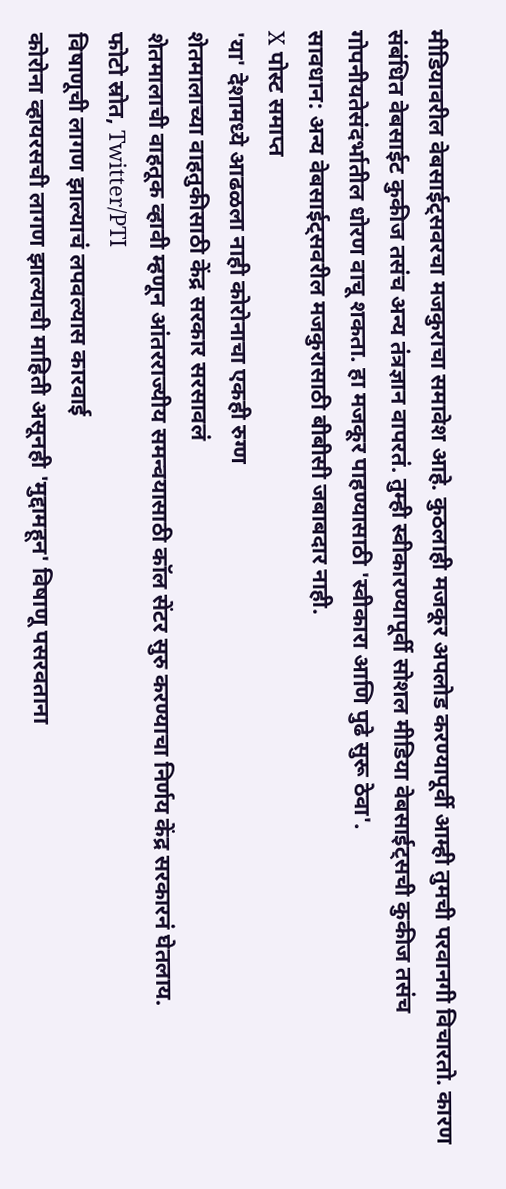मीडियावरील वेबसाईट्सवरचा मजकुराचा समावेश आहे. कुठलाही मजकूर अपलोड करण्यापूर्वी आम्ही तुमची परवानगी विचारतो. कारण संबंधित वेबसाईट कुकीज तसंच अन्य तंत्रज्ञान वापरतं. तुम्ही स्वीकारण्यापूर्वी सोशल मीडिया वेबसाईट्सची कुकीज तसंच गोपनीयतेसंदर्भातील धोरण वाचू शकता. हा मजकूर पाहण्यासाठी 'स्वीकारा आणि पुढे सुरू ठेवा'.
सावधान: अन्य वेबसाईट्सवरील मजकुरासाठी बीबीसी जबाबदार नाही.
X पोस्ट समाप्त
'या' देशामध्ये आढळला नाही कोरोनाचा एकही रुग्ण
शेतमालाच्या वाहतुकीसाठी केंद्र सरकार सरसावलं
शेतमालाची वाहतूक व्हावी म्हणून आंतरराज्यीय समन्वयासाठी कॉल सेंटर सुरु करण्याचा निर्णय केंद्र सरकारनं घेतलाय.
फोटो स्रोत, Twitter/PTI
विषाणूची लागण झाल्याचं लपवल्यास कारवाई
कोरोना व्हायरसची लागण झाल्याची माहिती असूनही 'मुद्दामहून' विषाणू पसरवताना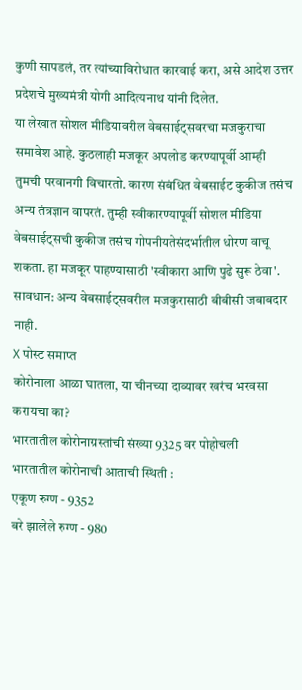कुणी सापडलं, तर त्यांच्याविरोधात कारवाई करा, असे आदेश उत्तर प्रदेशचे मुख्यमंत्री योगी आदित्यनाथ यांनी दिलेत.
या लेखात सोशल मीडियावरील वेबसाईट्सवरचा मजकुराचा समावेश आहे. कुठलाही मजकूर अपलोड करण्यापूर्वी आम्ही तुमची परवानगी विचारतो. कारण संबंधित वेबसाईट कुकीज तसंच अन्य तंत्रज्ञान वापरतं. तुम्ही स्वीकारण्यापूर्वी सोशल मीडिया वेबसाईट्सची कुकीज तसंच गोपनीयतेसंदर्भातील धोरण वाचू शकता. हा मजकूर पाहण्यासाठी 'स्वीकारा आणि पुढे सुरू ठेवा'.
सावधान: अन्य वेबसाईट्सवरील मजकुरासाठी बीबीसी जबाबदार नाही.
X पोस्ट समाप्त
कोरोनाला आळा घातला, या चीनच्या दाव्यावर खरंच भरवसा करायचा का?
भारतातील कोरोनाग्रस्तांची संख्या 9325 वर पोहोचली
भारतातील कोरोनाची आताची स्थिती :
एकूण रुग्ण - 9352
बरे झालेले रुग्ण - 980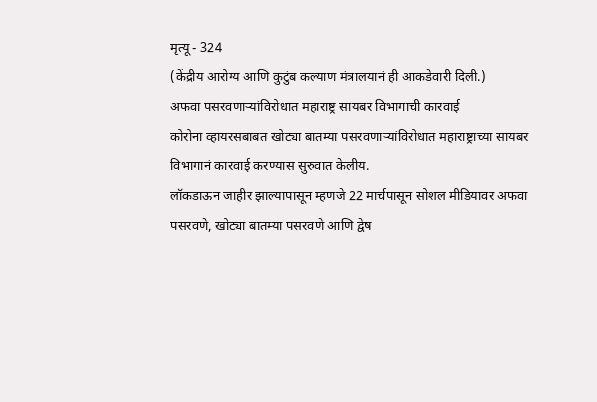मृत्यू - 324
(केंद्रीय आरोग्य आणि कुटुंब कल्याण मंत्रालयानं ही आकडेवारी दिली.)
अफवा पसरवणाऱ्यांविरोधात महाराष्ट्र सायबर विभागाची कारवाई
कोरोना व्हायरसबाबत खोट्या बातम्या पसरवणाऱ्यांविरोधात महाराष्ट्राच्या सायबर विभागानं कारवाई करण्यास सुरुवात केलीय.
लॉकडाऊन जाहीर झाल्यापासून म्हणजे 22 मार्चपासून सोशल मीडियावर अफवा पसरवणे, खोट्या बातम्या पसरवणे आणि द्वेष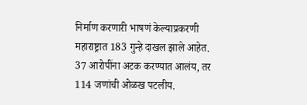निर्माण करणारी भाषणं केल्याप्रकरणी महाराष्ट्रात 183 गुन्हे दाखल झाले आहेत.
37 आरोपींना अटक करण्यात आलंय, तर 114 जणांची ओळख पटलीय.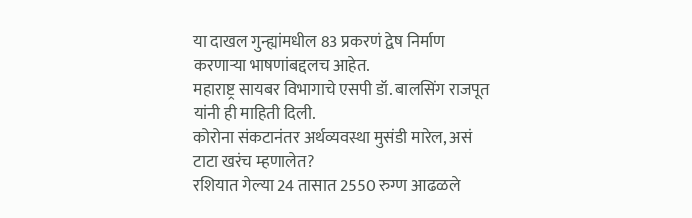या दाखल गुन्ह्यांमधील 83 प्रकरणं द्वेष निर्माण करणाऱ्या भाषणांबद्दलच आहेत.
महाराष्ट्र सायबर विभागाचे एसपी डॉ. बालसिंग राजपूत यांनी ही माहिती दिली.
कोरोना संकटानंतर अर्थव्यवस्था मुसंडी मारेल, असं टाटा खरंच म्हणालेत?
रशियात गेल्या 24 तासात 2550 रुग्ण आढळले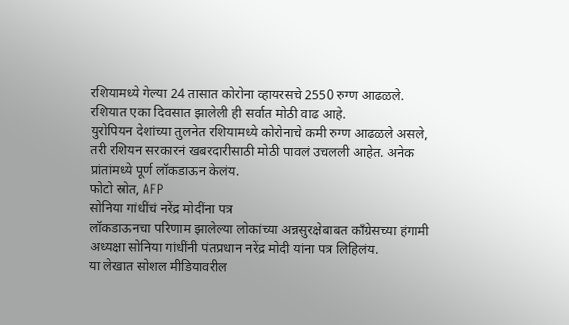रशियामध्ये गेल्या 24 तासात कोरोना व्हायरसचे 2550 रुग्ण आढळले. रशियात एका दिवसात झालेली ही सर्वात मोठी वाढ आहे.
युरोपियन देशांच्या तुलनेत रशियामध्ये कोरोनाचे कमी रुग्ण आढळले असले, तरी रशियन सरकारनं खबरदारीसाठी मोठी पावलं उचलली आहेत. अनेक प्रांतांमध्ये पूर्ण लॉकडाऊन केलंय.
फोटो स्रोत, AFP
सोनिया गांधींचं नरेंद्र मोदींना पत्र
लॉकडाऊनचा परिणाम झालेल्या लोकांच्या अन्नसुरक्षेबाबत काँग्रेसच्या हंगामी अध्यक्षा सोनिया गांधींनी पंतप्रधान नरेंद्र मोदी यांना पत्र लिहिलंय.
या लेखात सोशल मीडियावरील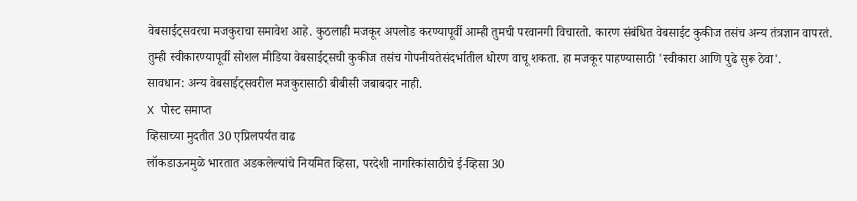वेबसाईट्सवरचा मजकुराचा समावेश आहे. कुठलाही मजकूर अपलोड करण्यापूर्वी आम्ही तुमची परवानगी विचारतो. कारण संबंधित वेबसाईट कुकीज तसंच अन्य तंत्रज्ञान वापरतं. तुम्ही स्वीकारण्यापूर्वी सोशल मीडिया वेबसाईट्सची कुकीज तसंच गोपनीयतेसंदर्भातील धोरण वाचू शकता. हा मजकूर पाहण्यासाठी 'स्वीकारा आणि पुढे सुरू ठेवा'.
सावधान: अन्य वेबसाईट्सवरील मजकुरासाठी बीबीसी जबाबदार नाही.
X पोस्ट समाप्त
व्हिसाच्या मुदतीत 30 एप्रिलपर्यंत वाढ
लॉकडाऊनमुळे भारतात अडकलेल्यांचे नियमित व्हिसा, परदेशी नागरिकांसाठीचे ई-व्हिसा 30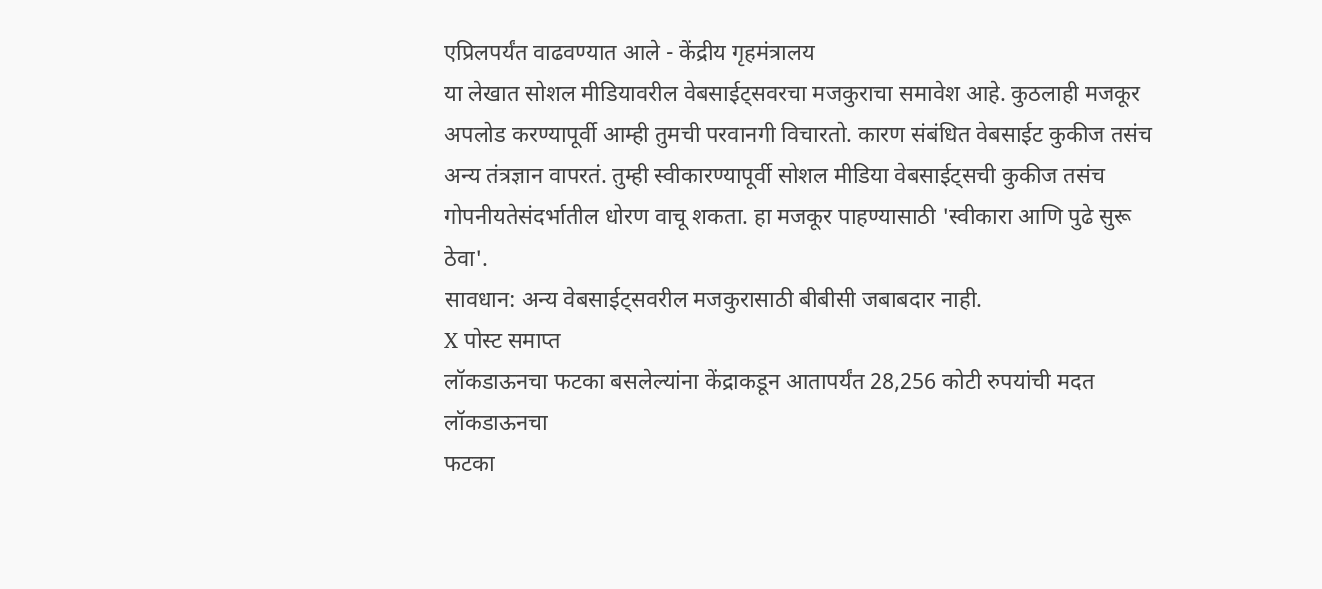एप्रिलपर्यंत वाढवण्यात आले - केंद्रीय गृहमंत्रालय
या लेखात सोशल मीडियावरील वेबसाईट्सवरचा मजकुराचा समावेश आहे. कुठलाही मजकूर अपलोड करण्यापूर्वी आम्ही तुमची परवानगी विचारतो. कारण संबंधित वेबसाईट कुकीज तसंच अन्य तंत्रज्ञान वापरतं. तुम्ही स्वीकारण्यापूर्वी सोशल मीडिया वेबसाईट्सची कुकीज तसंच गोपनीयतेसंदर्भातील धोरण वाचू शकता. हा मजकूर पाहण्यासाठी 'स्वीकारा आणि पुढे सुरू ठेवा'.
सावधान: अन्य वेबसाईट्सवरील मजकुरासाठी बीबीसी जबाबदार नाही.
X पोस्ट समाप्त
लॉकडाऊनचा फटका बसलेल्यांना केंद्राकडून आतापर्यंत 28,256 कोटी रुपयांची मदत
लॉकडाऊनचा
फटका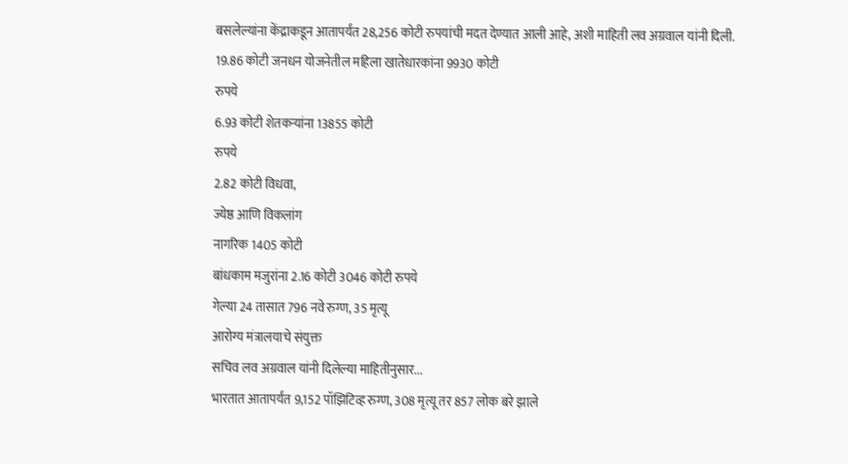बसलेल्यांना केंद्राकडून आतापर्यंत 28,256 कोटी रुपयांची मदत देण्यात आली आहे, अशी माहिती लव अग्रवाल यांनी दिली.
19.86 कोटी जनधन योजनेतील महिला खातेधारकांना 9930 कोटी
रुपये
6.93 कोटी शेतकऱ्यांना 13855 कोटी
रुपये
2.82 कोटी विधवा,
ज्येष्ठ आणि विकलांग
नागरिक 1405 कोटी
बांधकाम मजुरांना 2.16 कोटी 3046 कोटी रुपये
गेल्या 24 तासात 796 नवे रुग्ण, 35 मृत्यू
आरोग्य मंत्रालयाचे संयुक्त
सचिव लव अग्रवाल यांनी दिलेल्या माहितीनुसार...
भारतात आतापर्यंत 9,152 पॉझिटिव्ह रुग्ण, 308 मृत्यू तर 857 लोक बरे झाले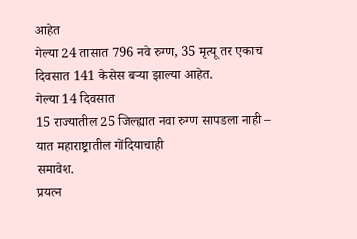आहेत
गेल्या 24 तासात 796 नवे रुग्ण, 35 मृत्यू तर एकाच दिवसात 141 केसेस बऱ्या झाल्या आहेत.
गेल्या 14 दिवसात
15 राज्यातील 25 जिल्ह्यात नवा रुग्ण सापडला नाही – यात महाराष्ट्रातील गोंदियाचाही
समावेश.
प्रयत्न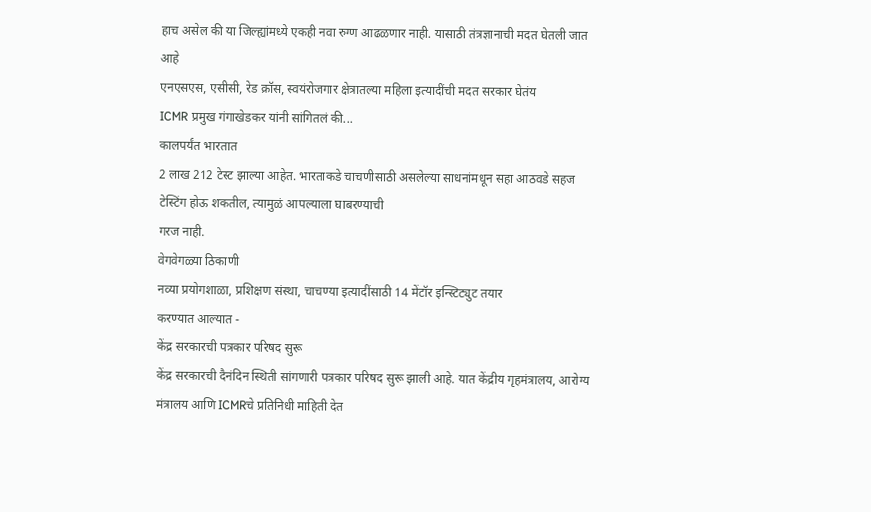हाच असेल की या जिल्ह्यांमध्ये एकही नवा रुग्ण आढळणार नाही. यासाठी तंत्रज्ञानाची मदत घेतली जात आहे
एनएसएस, एसीसी, रेड क्रॉस, स्वयंरोजगार क्षेत्रातल्या महिला इत्यादींची मदत सरकार घेतंय
ICMR प्रमुख गंगाखेडकर यांनी सांगितलं की...
कालपर्यंत भारतात
2 लाख 212 टेस्ट झाल्या आहेत. भारताकडे चाचणीसाठी असलेल्या साधनांमधून सहा आठवडे सहज
टेस्टिंग होऊ शकतील, त्यामुळं आपल्याला घाबरण्याची
गरज नाही.
वेगवेगळ्या ठिकाणी
नव्या प्रयोगशाळा, प्रशिक्षण संस्था, चाचण्या इत्यादींसाठी 14 मेंटॉर इन्स्टिट्युट तयार
करण्यात आल्यात -
केंद्र सरकारची पत्रकार परिषद सुरू
केंद्र सरकारची दैनंदिन स्थिती सांगणारी पत्रकार परिषद सुरू झाली आहे. यात केंद्रीय गृहमंत्रालय, आरोग्य मंत्रालय आणि ICMRचे प्रतिनिधी माहिती देत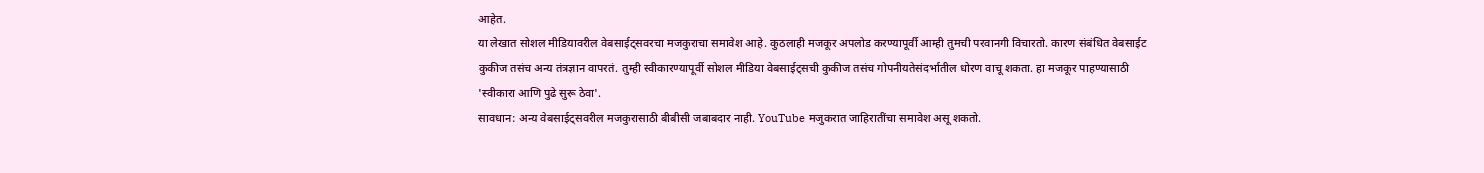आहेत.
या लेखात सोशल मीडियावरील वेबसाईट्सवरचा मजकुराचा समावेश आहे. कुठलाही मजकूर अपलोड करण्यापूर्वी आम्ही तुमची परवानगी विचारतो. कारण संबंधित वेबसाईट कुकीज तसंच अन्य तंत्रज्ञान वापरतं. तुम्ही स्वीकारण्यापूर्वी सोशल मीडिया वेबसाईट्सची कुकीज तसंच गोपनीयतेसंदर्भातील धोरण वाचू शकता. हा मजकूर पाहण्यासाठी 'स्वीकारा आणि पुढे सुरू ठेवा'.
सावधान: अन्य वेबसाईट्सवरील मजकुरासाठी बीबीसी जबाबदार नाही. YouTube मजुकरात जाहिरातींचा समावेश असू शकतो.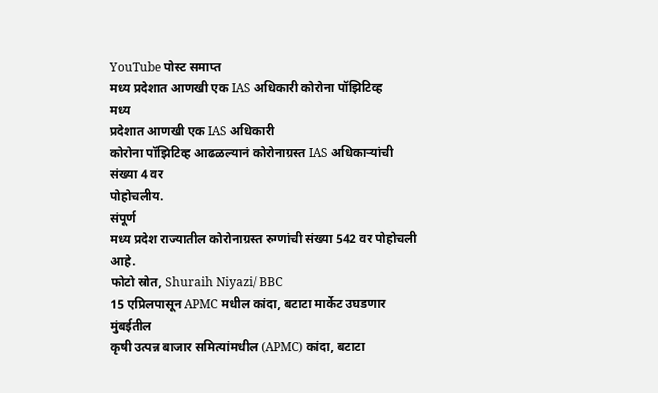YouTube पोस्ट समाप्त
मध्य प्रदेशात आणखी एक IAS अधिकारी कोरोना पॉझिटिव्ह
मध्य
प्रदेशात आणखी एक IAS अधिकारी
कोरोना पॉझिटिव्ह आढळल्यानं कोरोनाग्रस्त IAS अधिकाऱ्यांची
संख्या 4 वर
पोहोचलीय.
संपूर्ण
मध्य प्रदेश राज्यातील कोरोनाग्रस्त रुग्णांची संख्या 542 वर पोहोचली आहे.
फोटो स्रोत, Shuraih Niyazi/ BBC
15 एप्रिलपासून APMC मधील कांदा, बटाटा मार्केट उघडणार
मुंबईतील
कृषी उत्पन्न बाजार समित्यांमधील (APMC) कांदा, बटाटा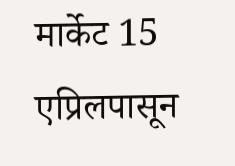मार्केट 15 एप्रिलपासून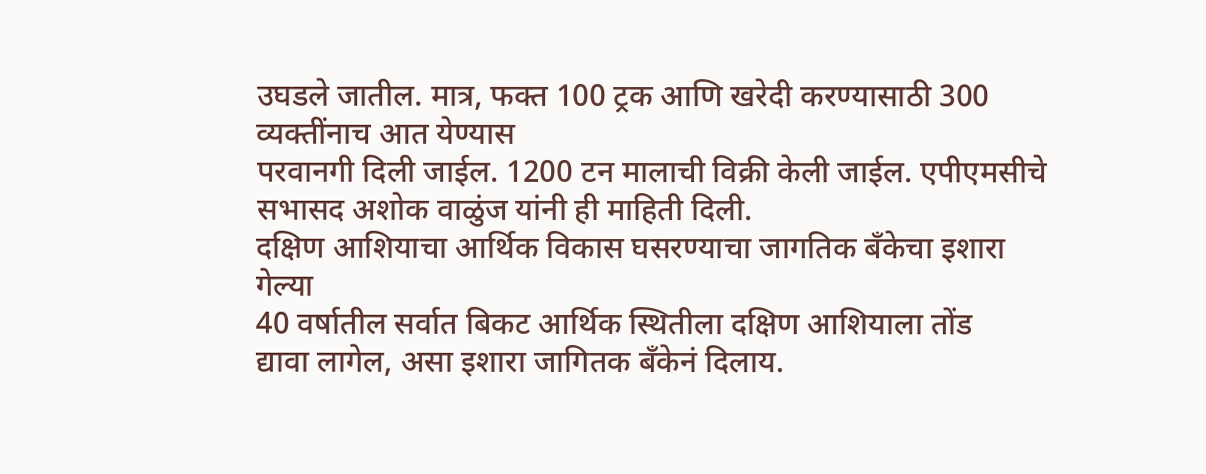उघडले जातील. मात्र, फक्त 100 ट्रक आणि खरेदी करण्यासाठी 300
व्यक्तींनाच आत येण्यास
परवानगी दिली जाईल. 1200 टन मालाची विक्री केली जाईल. एपीएमसीचे
सभासद अशोक वाळुंज यांनी ही माहिती दिली.
दक्षिण आशियाचा आर्थिक विकास घसरण्याचा जागतिक बँकेचा इशारा
गेल्या
40 वर्षातील सर्वात बिकट आर्थिक स्थितीला दक्षिण आशियाला तोंड
द्यावा लागेल, असा इशारा जागितक बँकेनं दिलाय.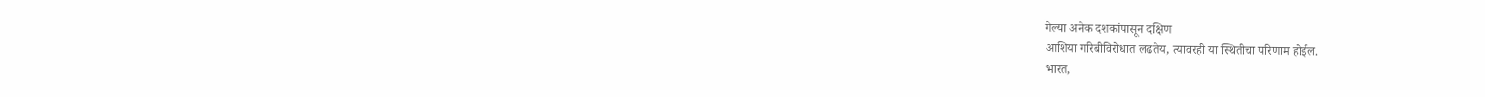गेल्या अनेक दशकांपासून दक्षिण
आशिया गरिबीविरोधात लढतेय, त्यावरही या स्थितीचा परिणाम होईल.
भारत,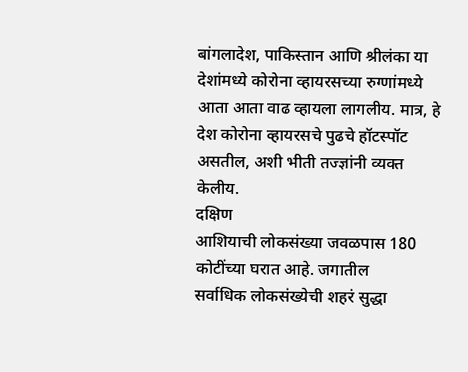बांगलादेश, पाकिस्तान आणि श्रीलंका या देशांमध्ये कोरोना व्हायरसच्या रुग्णांमध्ये
आता आता वाढ व्हायला लागलीय. मात्र, हे देश कोरोना व्हायरसचे पुढचे हॉटस्पॉट
असतील, अशी भीती तज्ज्ञांनी व्यक्त केलीय.
दक्षिण
आशियाची लोकसंख्या जवळपास 180 कोटींच्या घरात आहे. जगातील
सर्वाधिक लोकसंख्येची शहरं सुद्धा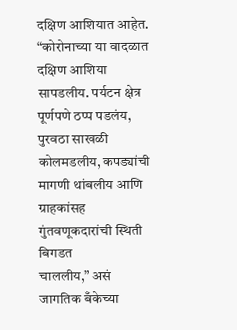दक्षिण आशियात आहेत.
“कोरोनाच्या या वादळात
दक्षिण आशिया सापडलीय. पर्यटन क्षेत्र पूर्णपणे ठप्प पडलंय, पुरवठा साखळी
कोलमडलीय, कपड्यांची मागणी थांबलीय आणि ग्राहकांसह गुंतवणूकदारांची स्थिती बिगडत
चाललीय,” असं जागतिक बँकेच्या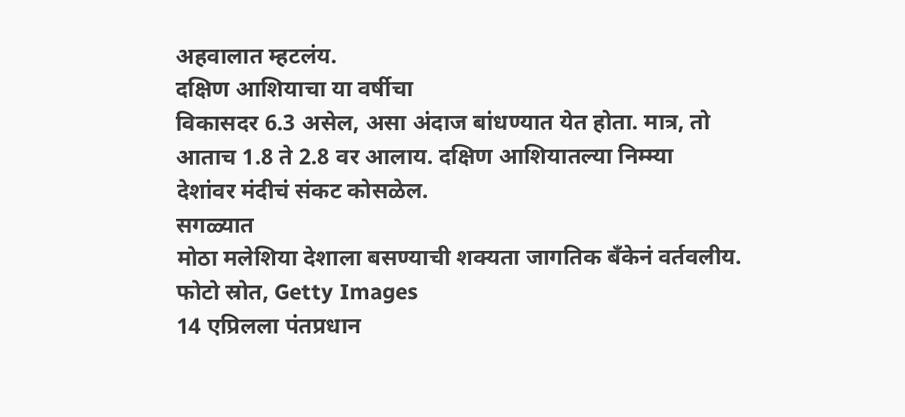अहवालात म्हटलंय.
दक्षिण आशियाचा या वर्षीचा
विकासदर 6.3 असेल, असा अंदाज बांधण्यात येत होता. मात्र, तो आताच 1.8 ते 2.8 वर आलाय. दक्षिण आशियातल्या निम्म्या
देशांवर मंदीचं संकट कोसळेल.
सगळ्यात
मोठा मलेशिया देशाला बसण्याची शक्यता जागतिक बँकेनं वर्तवलीय.
फोटो स्रोत, Getty Images
14 एप्रिलला पंतप्रधान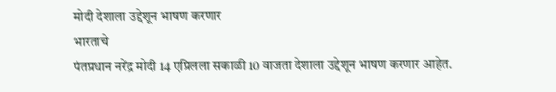मोदी देशाला उद्देशून भाषण करणार
भारताचे
पंतप्रधान नरेंद्र मोदी 14 एप्रिलला सकाळी 10 वाजता देशाला उद्देशून भाषण करणार आहेत.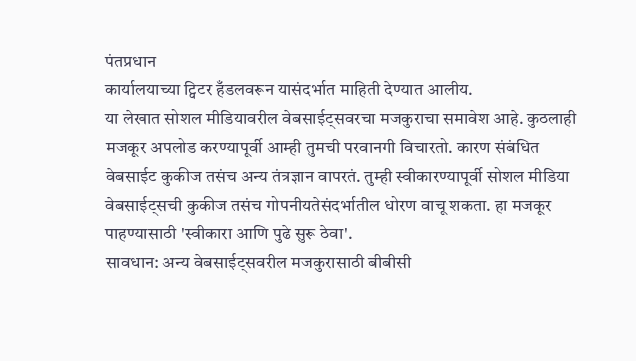पंतप्रधान
कार्यालयाच्या ट्विटर हँडलवरून यासंदर्भात माहिती देण्यात आलीय.
या लेखात सोशल मीडियावरील वेबसाईट्सवरचा मजकुराचा समावेश आहे. कुठलाही मजकूर अपलोड करण्यापूर्वी आम्ही तुमची परवानगी विचारतो. कारण संबंधित वेबसाईट कुकीज तसंच अन्य तंत्रज्ञान वापरतं. तुम्ही स्वीकारण्यापूर्वी सोशल मीडिया वेबसाईट्सची कुकीज तसंच गोपनीयतेसंदर्भातील धोरण वाचू शकता. हा मजकूर पाहण्यासाठी 'स्वीकारा आणि पुढे सुरू ठेवा'.
सावधान: अन्य वेबसाईट्सवरील मजकुरासाठी बीबीसी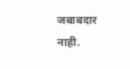जबाबदार नाही.